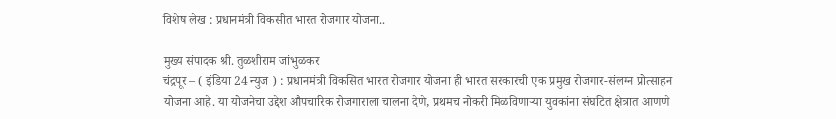विशेष लेख : प्रधानमंत्री विकसीत भारत रोजगार योजना..

मुख्य संपादक श्री. तुळशीराम जांभुळकर
चंद्रपूर – ( इंडिया 24 न्युज ) : प्रधानमंत्री विकसित भारत रोजगार योजना ही भारत सरकारची एक प्रमुख रोजगार-संलग्न प्रोत्साहन योजना आहे. या योजनेचा उद्देश औपचारिक रोजगाराला चालना देणे, प्रथमच नोकरी मिळविणाऱ्या युवकांना संघटित क्षेत्रात आणणे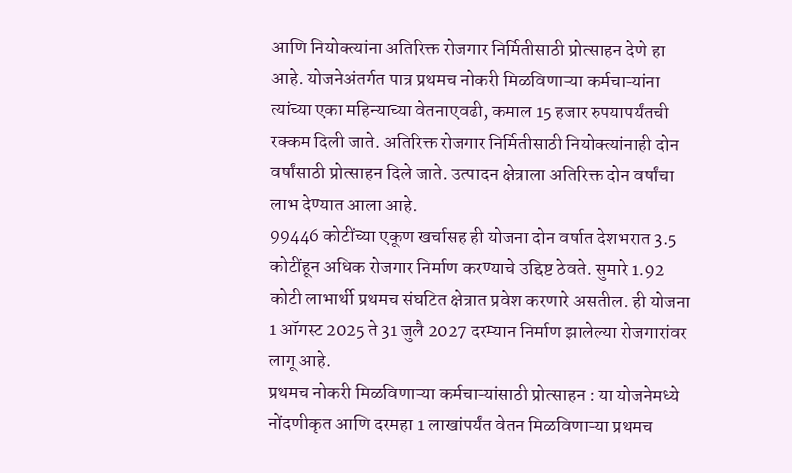आणि नियोक्त्यांना अतिरिक्त रोजगार निर्मितीसाठी प्रोत्साहन देणे हा आहे. योजनेअंतर्गत पात्र प्रथमच नोकरी मिळविणाऱ्या कर्मचाऱ्यांना त्यांच्या एका महिन्याच्या वेतनाएवढी, कमाल 15 हजार रुपयापर्यंतची रक्कम दिली जाते. अतिरिक्त रोजगार निर्मितीसाठी नियोक्त्यांनाही दोन वर्षांसाठी प्रोत्साहन दिले जाते. उत्पादन क्षेत्राला अतिरिक्त दोन वर्षांचा लाभ देण्यात आला आहे.
99446 कोटींच्या एकूण खर्चासह ही योजना दोन वर्षात देशभरात 3.5 कोटींहून अधिक रोजगार निर्माण करण्याचे उद्दिष्ट ठेवते. सुमारे 1.92 कोटी लाभार्थी प्रथमच संघटित क्षेत्रात प्रवेश करणारे असतील. ही योजना 1 ऑगस्ट 2025 ते 31 जुलै 2027 दरम्यान निर्माण झालेल्या रोजगारांवर लागू आहे.
प्रथमच नोकरी मिळविणाऱ्या कर्मचाऱ्यांसाठी प्रोत्साहन : या योजनेमध्ये
नोंदणीकृत आणि दरमहा 1 लाखांपर्यंत वेतन मिळविणाऱ्या प्रथमच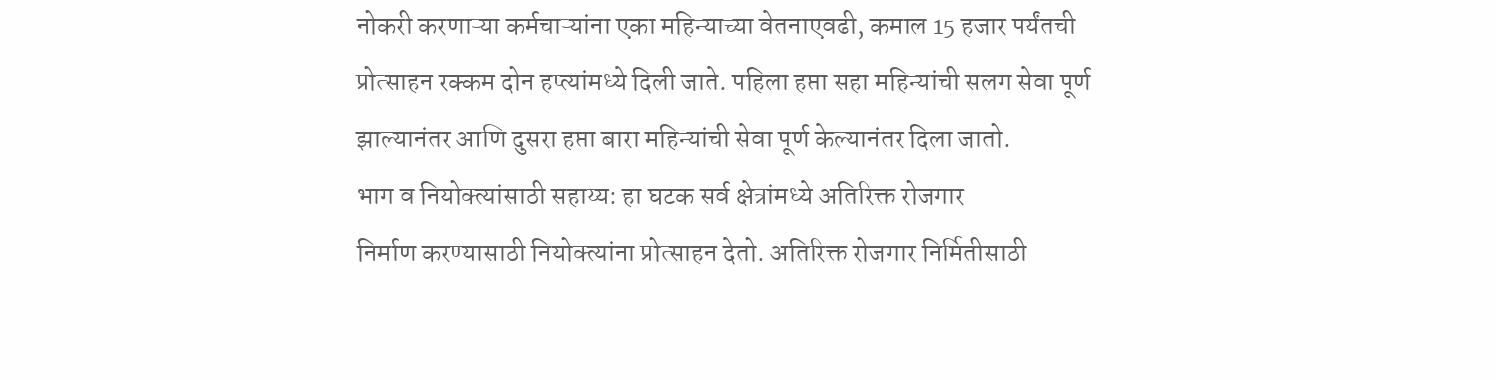नोकरी करणाऱ्या कर्मचाऱ्यांना एका महिन्याच्या वेतनाएवढी, कमाल 15 हजार पर्यंतची प्रोत्साहन रक्कम दोन हप्त्यांमध्ये दिली जाते. पहिला हप्ता सहा महिन्यांची सलग सेवा पूर्ण झाल्यानंतर आणि दुसरा हप्ता बारा महिन्यांची सेवा पूर्ण केल्यानंतर दिला जातो.
भाग व नियोक्त्यांसाठी सहाय्य: हा घटक सर्व क्षेत्रांमध्ये अतिरिक्त रोजगार
निर्माण करण्यासाठी नियोक्त्यांना प्रोत्साहन देतो. अतिरिक्त रोजगार निर्मितीसाठी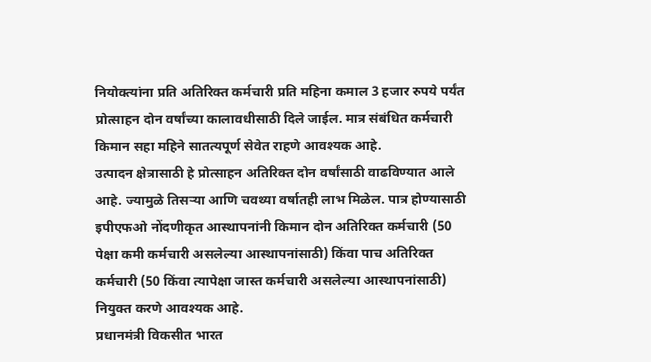नियोक्त्यांना प्रति अतिरिक्त कर्मचारी प्रति महिना कमाल 3 हजार रुपये पर्यंत प्रोत्साहन दोन वर्षांच्या कालावधीसाठी दिले जाईल. मात्र संबंधित कर्मचारी किमान सहा महिने सातत्यपूर्ण सेवेत राहणे आवश्यक आहे.
उत्पादन क्षेत्रासाठी हे प्रोत्साहन अतिरिक्त दोन वर्षांसाठी वाढविण्यात आले आहे. ज्यामुळे तिसऱ्या आणि चवथ्या वर्षातही लाभ मिळेल. पात्र होण्यासाठी इपीएफओ नोंदणीकृत आस्थापनांनी किमान दोन अतिरिक्त कर्मचारी (50 पेक्षा कमी कर्मचारी असलेल्या आस्थापनांसाठी) किंवा पाच अतिरिक्त कर्मचारी (50 किंवा त्यापेक्षा जास्त कर्मचारी असलेल्या आस्थापनांसाठी) नियुक्त करणे आवश्यक आहे.
प्रधानमंत्री विकसीत भारत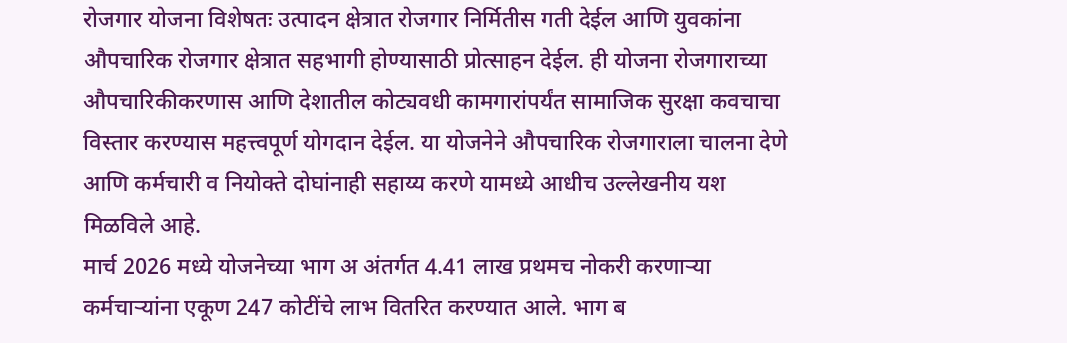रोजगार योजना विशेषतः उत्पादन क्षेत्रात रोजगार निर्मितीस गती देईल आणि युवकांना औपचारिक रोजगार क्षेत्रात सहभागी होण्यासाठी प्रोत्साहन देईल. ही योजना रोजगाराच्या औपचारिकीकरणास आणि देशातील कोट्यवधी कामगारांपर्यंत सामाजिक सुरक्षा कवचाचा विस्तार करण्यास महत्त्वपूर्ण योगदान देईल. या योजनेने औपचारिक रोजगाराला चालना देणे आणि कर्मचारी व नियोक्ते दोघांनाही सहाय्य करणे यामध्ये आधीच उल्लेखनीय यश मिळविले आहे.
मार्च 2026 मध्ये योजनेच्या भाग अ अंतर्गत 4.41 लाख प्रथमच नोकरी करणाऱ्या कर्मचाऱ्यांना एकूण 247 कोटींचे लाभ वितरित करण्यात आले. भाग ब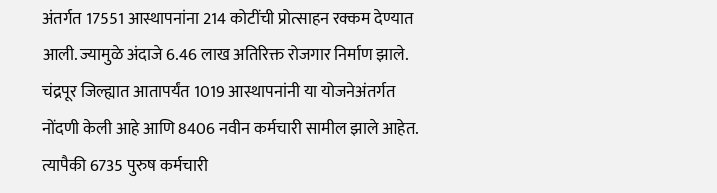अंतर्गत 17551 आस्थापनांना 214 कोटींची प्रोत्साहन रक्कम देण्यात आली. ज्यामुळे अंदाजे 6.46 लाख अतिरिक्त रोजगार निर्माण झाले.
चंद्रपूर जिल्ह्यात आतापर्यंत 1019 आस्थापनांनी या योजनेअंतर्गत नोंदणी केली आहे आणि 8406 नवीन कर्मचारी सामील झाले आहेत. त्यापैकी 6735 पुरुष कर्मचारी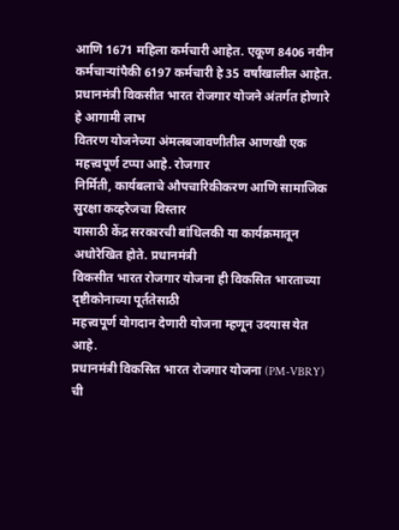आणि 1671 महिला कर्मचारी आहेत. एकूण 8406 नवीन कर्मचाऱ्यांपैकी 6197 कर्मचारी हे 35 वर्षांखालील आहेत.
प्रधानमंत्री विकसीत भारत रोजगार योजने अंतर्गत होणारे हे आगामी लाभ
वितरण योजनेच्या अंमलबजावणीतील आणखी एक महत्त्वपूर्ण टप्पा आहे. रोजगार
निर्मिती, कार्यबलाचे औपचारिकीकरण आणि सामाजिक सुरक्षा कव्हरेजचा विस्तार
यासाठी केंद्र सरकारची बांधिलकी या कार्यक्रमातून अधोरेखित होते. प्रधानमंत्री
विकसीत भारत रोजगार योजना ही विकसित भारताच्या दृष्टीकोनाच्या पूर्ततेसाठी
महत्त्वपूर्ण योगदान देणारी योजना म्हणून उदयास येत आहे.
प्रधानमंत्री विकसित भारत रोजगार योजना (PM-VBRY) ची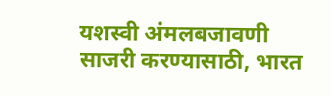यशस्वी अंमलबजावणी साजरी करण्यासाठी, भारत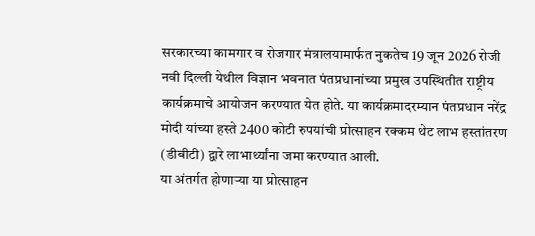सरकारच्या कामगार व रोजगार मंत्रालयामार्फत नुकतेच 19 जून 2026 रोजी नवी दिल्ली येथील विज्ञान भवनात पंतप्रधानांच्या प्रमुख उपस्थितीत राष्ट्रीय कार्यक्रमाचे आयोजन करण्यात येत होते. या कार्यक्रमादरम्यान पंतप्रधान नरेंद्र मोदी यांच्या हस्ते 2400 कोटी रुपयांची प्रोत्साहन रक्कम थेट लाभ हस्तांतरण (डीबीटी) द्वारे लाभार्थ्यांना जमा करण्यात आली.
या अंतर्गत होणाऱ्या या प्रोत्साहन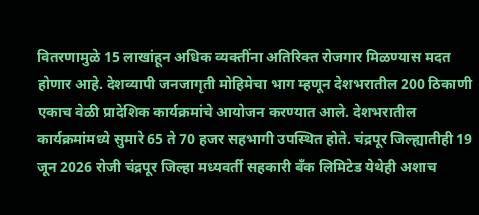वितरणामुळे 15 लाखांहून अधिक व्यक्तींना अतिरिक्त रोजगार मिळण्यास मदत होणार आहे. देशव्यापी जनजागृती मोहिमेचा भाग म्हणून देशभरातील 200 ठिकाणी एकाच वेळी प्रादेशिक कार्यक्रमांचे आयोजन करण्यात आले. देशभरातील कार्यक्रमांमध्ये सुमारे 65 ते 70 हजर सहभागी उपस्थित होते. चंद्रपूर जिल्ह्यातीही 19 जून 2026 रोजी चंद्रपूर जिल्हा मध्यवर्ती सहकारी बँक लिमिटेड येथेही अशाच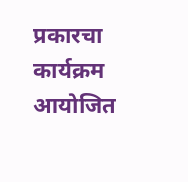प्रकारचा कार्यक्रम आयोजित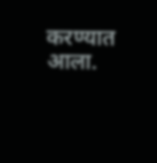करण्यात आला.